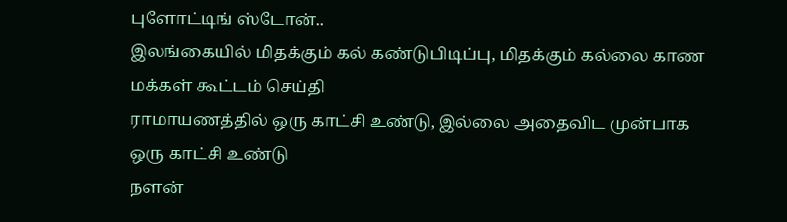புளோட்டிங் ஸ்டோன்..
இலங்கையில் மிதக்கும் கல் கண்டுபிடிப்பு, மிதக்கும் கல்லை காண மக்கள் கூட்டம் செய்தி
ராமாயணத்தில் ஒரு காட்சி உண்டு, இல்லை அதைவிட முன்பாக ஒரு காட்சி உண்டு
நளன்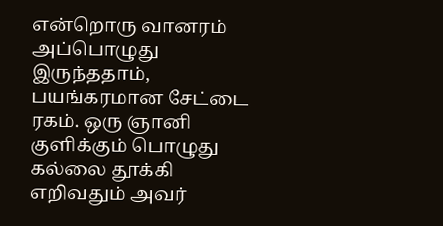என்றொரு வானரம் அப்பொழுது இருந்ததாம், பயங்கரமான சேட்டை ரகம். ஒரு ஞானி குளிக்கும் பொழுது கல்லை தூக்கி எறிவதும் அவர்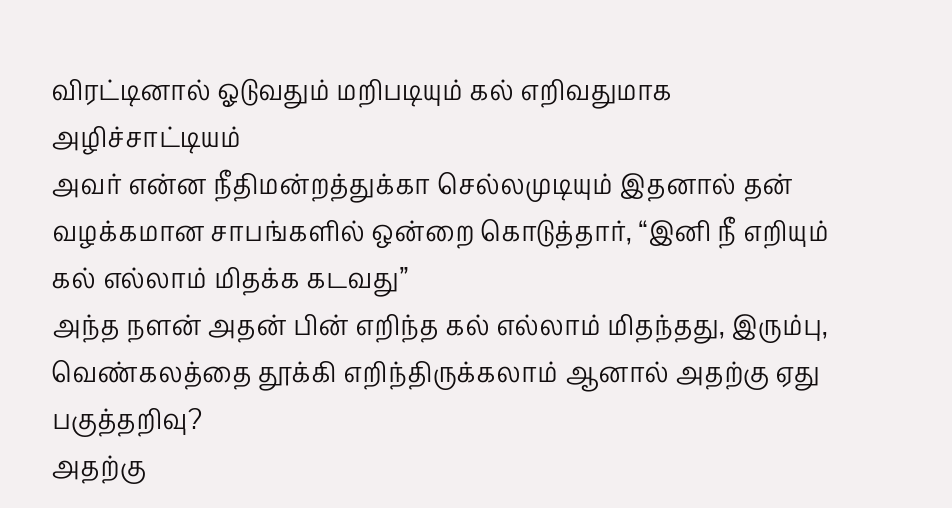விரட்டினால் ஓடுவதும் மறிபடியும் கல் எறிவதுமாக அழிச்சாட்டியம்
அவர் என்ன நீதிமன்றத்துக்கா செல்லமுடியும் இதனால் தன் வழக்கமான சாபங்களில் ஒன்றை கொடுத்தார், “இனி நீ எறியும் கல் எல்லாம் மிதக்க கடவது”
அந்த நளன் அதன் பின் எறிந்த கல் எல்லாம் மிதந்தது, இரும்பு, வெண்கலத்தை தூக்கி எறிந்திருக்கலாம் ஆனால் அதற்கு ஏது பகுத்தறிவு?
அதற்கு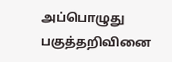அப்பொழுது பகுத்தறிவினை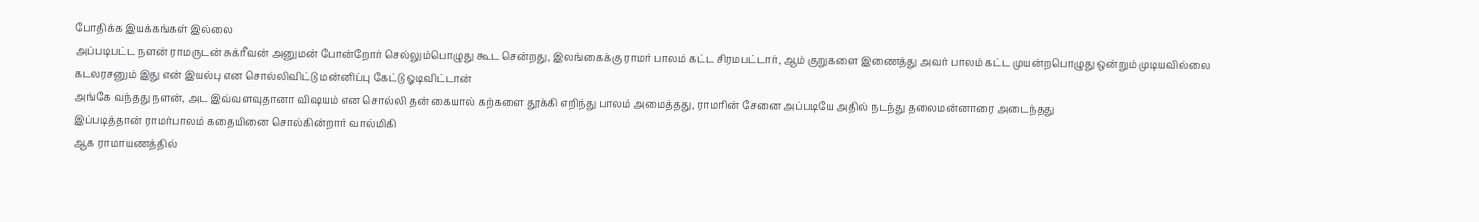போதிக்க இயக்கங்கள் இல்லை
அப்படிபட்ட நளன் ராமருடன் சுக்ரீவன் அனுமன் போன்றோர் செல்லும்பொழுது கூட சென்றது, இலங்கைக்கு ராமர் பாலம் கட்ட சிரமபட்டார், ஆம் குறுகளை இணைத்து அவர் பாலம் கட்ட முயன்றபொழுது ஒன்றும் முடியவில்லை
கடலரசனும் இது என் இயல்பு என சொல்லிவிட்டு மன்னிப்பு கேட்டு ஓடிவிட்டான்
அங்கே வந்தது நளன், அட இவ்வளவுதானா விஷயம் என சொல்லி தன் கையால் கற்களை தூக்கி எறிந்து பாலம் அமைத்தது, ராமரின் சேனை அப்படியே அதில் நடந்து தலைமன்னாரை அடைந்தது
இப்படித்தான் ராமர்பாலம் கதையினை சொல்கின்றார் வால்மிகி
ஆக ராமாயணத்தில்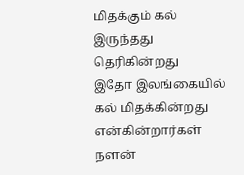மிதக்கும் கல் இருந்தது தெரிகின்றது
இதோ இலங்கையில் கல் மிதக்கின்றது என்கின்றார்கள்
நளன்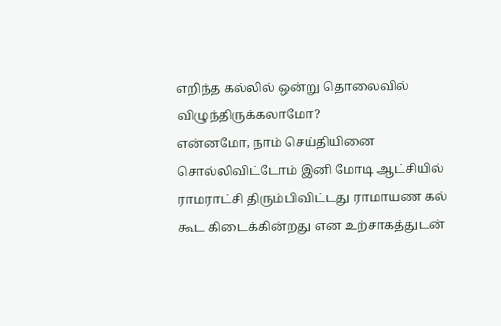எறிந்த கல்லில் ஒன்று தொலைவில் விழுந்திருக்கலாமோ?
என்னமோ, நாம் செய்தியினை சொல்லிவிட்டோம் இனி மோடி ஆட்சியில் ராமராட்சி திரும்பிவிட்டது ராமாயண கல் கூட கிடைக்கின்றது என உற்சாகத்துடன்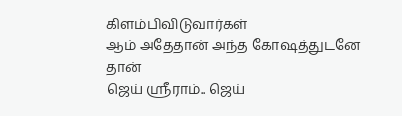கிளம்பிவிடுவார்கள்
ஆம் அதேதான் அந்த கோஷத்துடனே தான்
ஜெய் ஸ்ரீராம்.. ஜெய்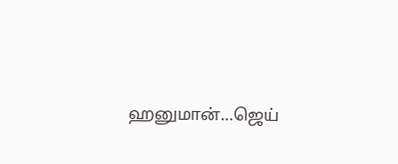ஹனுமான்…ஜெய்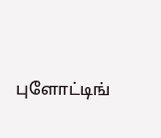புளோட்டிங்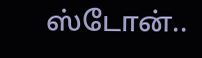ஸ்டோன்..